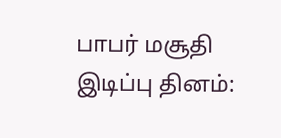பாபர் மசூதி இடிப்பு தினம்: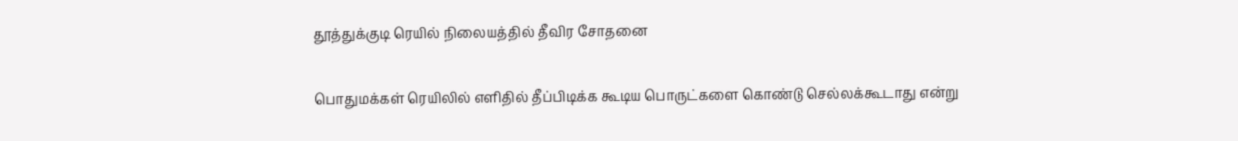தூத்துக்குடி ரெயில் நிலையத்தில் தீவிர சோதனை

பொதுமக்கள் ரெயிலில் எளிதில் தீப்பிடிக்க கூடிய பொருட்களை கொண்டு செல்லக்கூடாது என்று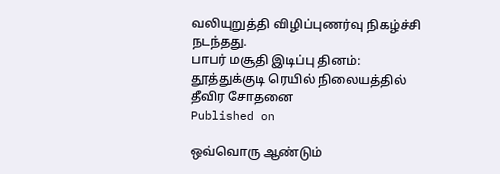வலியுறுத்தி விழிப்புணர்வு நிகழ்ச்சி நடந்தது.
பாபர் மசூதி இடிப்பு தினம்: தூத்துக்குடி ரெயில் நிலையத்தில் தீவிர சோதனை
Published on

ஒவ்வொரு ஆண்டும்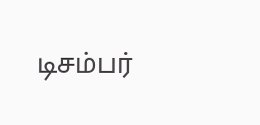டிசம்பர்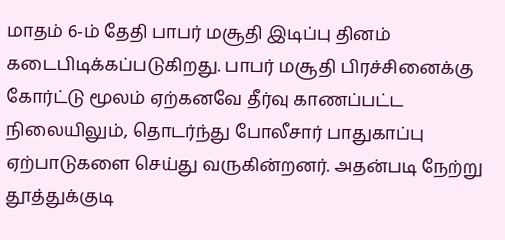மாதம் 6-ம் தேதி பாபர் மசூதி இடிப்பு தினம் கடைபிடிக்கப்படுகிறது. பாபர் மசூதி பிரச்சினைக்கு கோர்ட்டு மூலம் ஏற்கனவே தீர்வு காணப்பட்ட நிலையிலும், தொடர்ந்து போலீசார் பாதுகாப்பு ஏற்பாடுகளை செய்து வருகின்றனர். அதன்படி நேற்று தூத்துக்குடி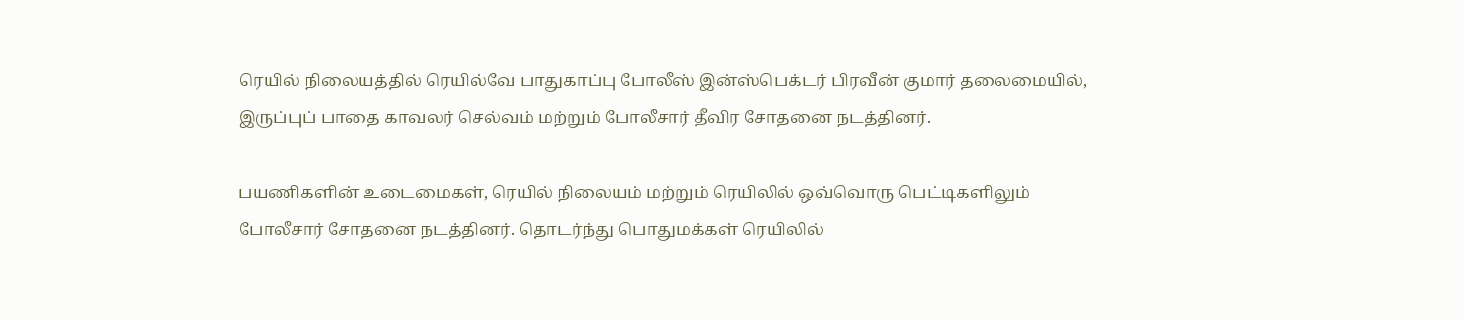ரெயில் நிலையத்தில் ரெயில்வே பாதுகாப்பு போலீஸ் இன்ஸ்பெக்டர் பிரவீன் குமார் தலைமையில், இருப்புப் பாதை காவலர் செல்வம் மற்றும் போலீசார் தீவிர சோதனை நடத்தினர்.

பயணிகளின் உடைமைகள், ரெயில் நிலையம் மற்றும் ரெயிலில் ஒவ்வொரு பெட்டிகளிலும் போலீசார் சோதனை நடத்தினர். தொடர்ந்து பொதுமக்கள் ரெயிலில்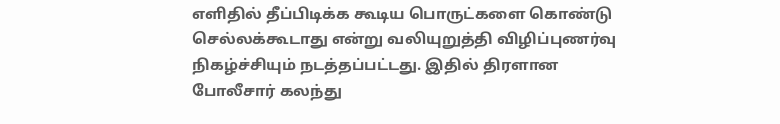எளிதில் தீப்பிடிக்க கூடிய பொருட்களை கொண்டு செல்லக்கூடாது என்று வலியுறுத்தி விழிப்புணர்வு நிகழ்ச்சியும் நடத்தப்பட்டது. இதில் திரளான போலீசார் கலந்து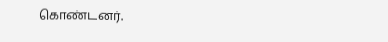கொண்டனர்.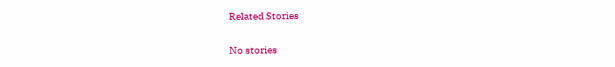Related Stories

No stories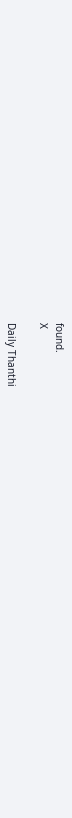found.
X

Daily Thanthi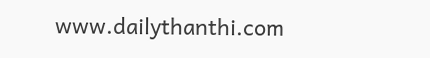www.dailythanthi.com